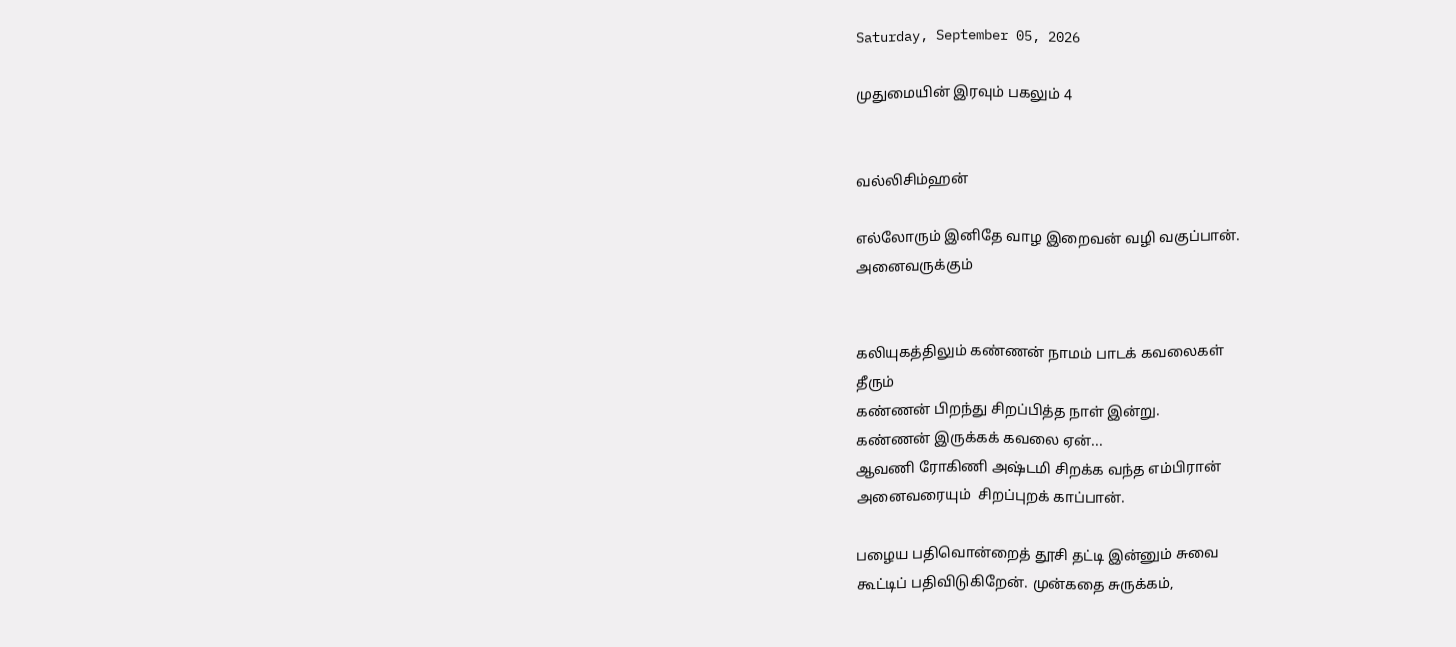Saturday, September 05, 2026

முதுமையின் இரவும் பகலும் 4


வல்லிசிம்ஹன்

எல்லோரும் இனிதே வாழ இறைவன் வழி வகுப்பான்.
அனைவருக்கும்


கலியுகத்திலும் கண்ணன் நாமம் பாடக் கவலைகள்
தீரும்
கண்ணன் பிறந்து சிறப்பித்த நாள் இன்று.
கண்ணன் இருக்கக் கவலை ஏன்...
ஆவணி ரோகிணி அஷ்டமி சிறக்க வந்த எம்பிரான்
அனைவரையும்  சிறப்புறக் காப்பான்.

பழைய பதிவொன்றைத் தூசி தட்டி இன்னும் சுவை
கூட்டிப் பதிவிடுகிறேன். முன்கதை சுருக்கம்,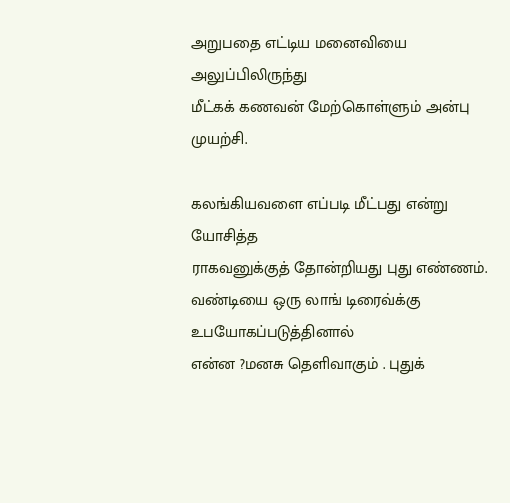அறுபதை எட்டிய மனைவியை  அலுப்பிலிருந்து
மீட்கக் கணவன் மேற்கொள்ளும் அன்பு முயற்சி.

கலங்கியவளை எப்படி மீட்பது என்று யோசித்த
ராகவனுக்குத் தோன்றியது புது எண்ணம்.
வண்டியை ஒரு லாங் டிரைவ்க்கு உபயோகப்படுத்தினால்
என்ன ?மனசு தெளிவாகும் . புதுக்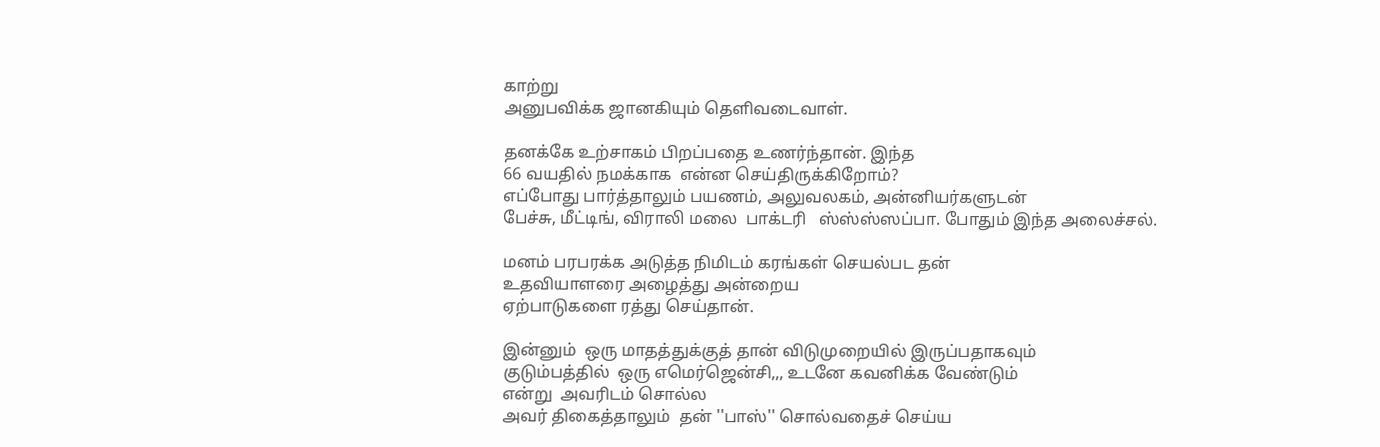காற்று
அனுபவிக்க ஜானகியும் தெளிவடைவாள்.

தனக்கே உற்சாகம் பிறப்பதை உணர்ந்தான். இந்த
66 வயதில் நமக்காக  என்ன செய்திருக்கிறோம்?
எப்போது பார்த்தாலும் பயணம், அலுவலகம், அன்னியர்களுடன்
பேச்சு, மீட்டிங், விராலி மலை  பாக்டரி   ஸ்ஸ்ஸ்ஸப்பா. போதும் இந்த அலைச்சல்.

மனம் பரபரக்க அடுத்த நிமிடம் கரங்கள் செயல்பட தன்
உதவியாளரை அழைத்து அன்றைய
ஏற்பாடுகளை ரத்து செய்தான்.

இன்னும்  ஒரு மாதத்துக்குத் தான் விடுமுறையில் இருப்பதாகவும்
குடும்பத்தில்  ஒரு எமெர்ஜென்சி,,, உடனே கவனிக்க வேண்டும்
என்று  அவரிடம் சொல்ல
அவர் திகைத்தாலும்  தன் ''பாஸ்'' சொல்வதைச் செய்ய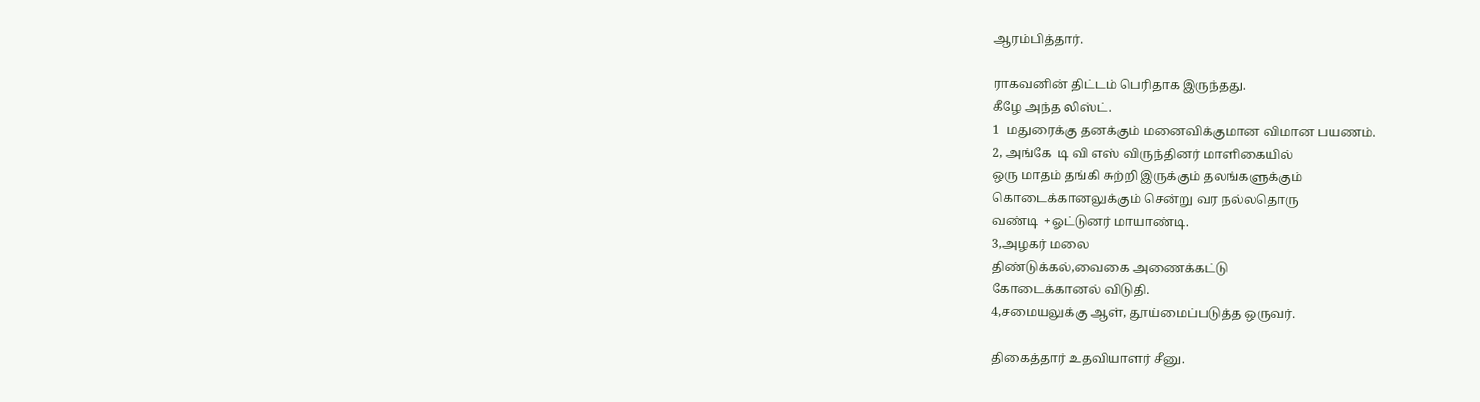ஆரம்பித்தார்.

ராகவனின் திட்டம் பெரிதாக இருந்தது.
கீழே அந்த லிஸ்ட்.
1  மதுரைக்கு தனக்கும் மனைவிக்குமான விமான பயணம்.
2, அங்கே  டி வி எஸ் விருந்தினர் மாளிகையில்
ஒரு மாதம் தங்கி சுற்றி இருக்கும் தலங்களுக்கும்
கொடைக்கானலுக்கும் சென்று வர நல்லதொரு
வண்டி  +ஓட்டுனர் மாயாண்டி.
3,அழகர் மலை
திண்டுக்கல்,வைகை அணைக்கட்டு
கோடைக்கானல் விடுதி.
4,சமையலுக்கு ஆள், தூய்மைப்படுத்த ஒருவர்.

திகைத்தார் உதவியாளர் சீனு.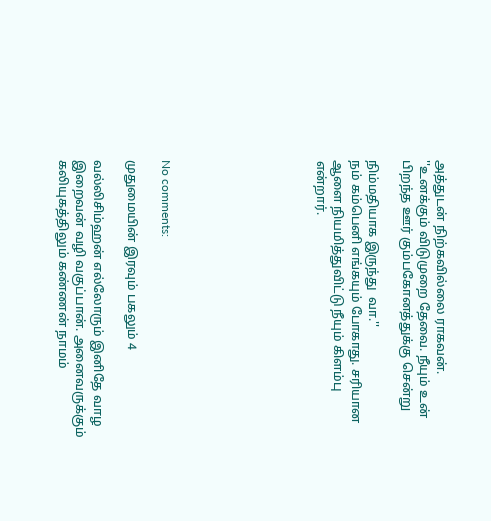அத்துடன் நிற்கவில்லை ராகவன்.
''உனக்கும் விடுமுறை தேவை. நீயும் உன்
பிறந்த ஊர் கும்பகோனத்துக்கு சென்று

நிம்மதியாக இருந்து  வா.''
நம் கம்பெனி எங்கயும் போகாது. சரியான
ஆளை நியமித்துவிட்டு நீயும் கிளம்பு என்றார்.








No comments:

முதுமையின் இரவும் பகலும் 4

வல்லிசிம்ஹன் எல்லோரும் இனிதே வாழ இறைவன் வழி வகுப்பான். அனைவருக்கும் கலியுகத்திலும் கண்ணன் நாமம்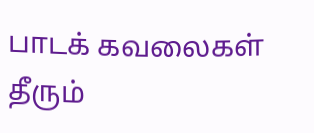பாடக் கவலைகள் தீரும்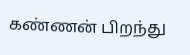கண்ணன் பிறந்து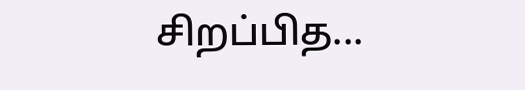சிறப்பித...